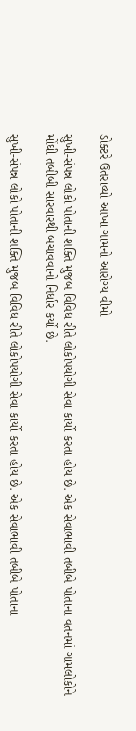ડોક્ટરે ઉતરાવ્યો આખા ગામનો આરોગ્ય વીમો

સુખી-સંપન્ન લોકો પોતાની શક્તિ મુજબ વિવિધ રીતે લોકોપયોગી સેવા કાર્યો કરતા હોય છે. એક સેવાભાવી તબીબે પોતાના વતનમાં ગામલોકોને મોંઘી તબીબી સારવારથી બચાવવાનો નિર્ધાર કર્યો છે.

સુખી-સંપન્ન લોકો પોતાની શક્તિ મુજબ વિવિધ રીતે લોકોપયોગી સેવા કાર્યો કરતા હોય છે. એક સેવાભાવી તબીબે પોતાના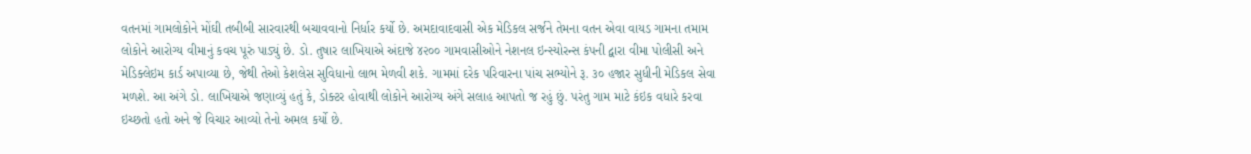વતનમાં ગામલોકોને મોંઘી તબીબી સારવારથી બચાવવાનો નિર્ધાર કર્યો છે. અમદાવાદવાસી એક મેડિકલ સર્જને તેમના વતન એવા વાયડ ગામના તમામ લોકોને આરોગ્ય વીમાનું કવચ પૂરું પાડ્યું છે. ડો. તુષાર લાખિયાએ અંદાજે ૪૨૦૦ ગામવાસીઓને નેશનલ ઇન્સ્યોરન્સ કંપની દ્વારા વીમા પોલીસી અને મેડિક્લેઇમ કાર્ડ અપાવ્યા છે, જેથી તેઓ કેશલેસ સુવિધાનો લાભ મેળવી શકે. ગામમાં દરેક પરિવારના પાંચ સભ્યોને રૂ. ૩૦ હજાર સુધીની મેડિકલ સેવા મળશે. આ અંગે ડો. લાખિયાએ જણાવ્યું હતું કે, ડોક્ટર હોવાથી લોકોને આરોગ્ય અંગે સલાહ આપતો જ રહું છું. પરંતુ ગામ માટે કંઇક વધારે કરવા ઇચ્છતો હતો અને જે વિચાર આવ્યો તેનો અમલ કર્યો છે.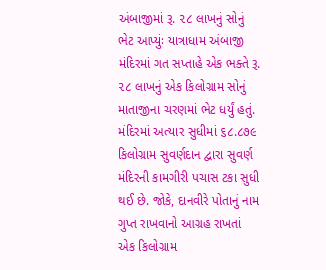અંબાજીમાં રૂ. ૨૮ લાખનું સોનું ભેટ આપ્યુંઃ યાત્રાધામ અંબાજી મંદિરમાં ગત સપ્તાહે એક ભક્તે રૂ. ૨૮ લાખનું એક કિલોગ્રામ સોનું માતાજીના ચરણમાં ભેટ ધર્યું હતું. મંદિરમાં અત્યાર સુધીમાં ૬૮.૮૭૯ કિલોગ્રામ સુવર્ણદાન દ્વારા સુવર્ણ મંદિરની કામગીરી પચાસ ટકા સુધી થઈ છે. જોકે, દાનવીરે પોતાનું નામ ગુપ્ત રાખવાનો આગ્રહ રાખતાં એક કિલોગ્રામ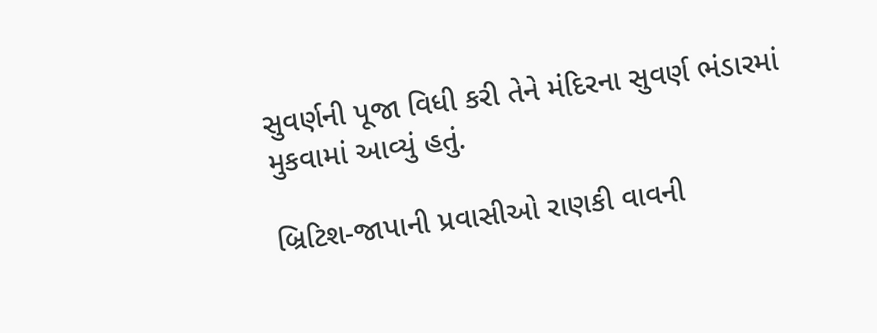સુવર્ણની પૂજા વિધી કરી તેને મંદિરના સુવર્ણ ભંડારમાં મુકવામાં આવ્યું હતું.

બ્રિટિશ-જાપાની પ્રવાસીઓ રાણકી વાવની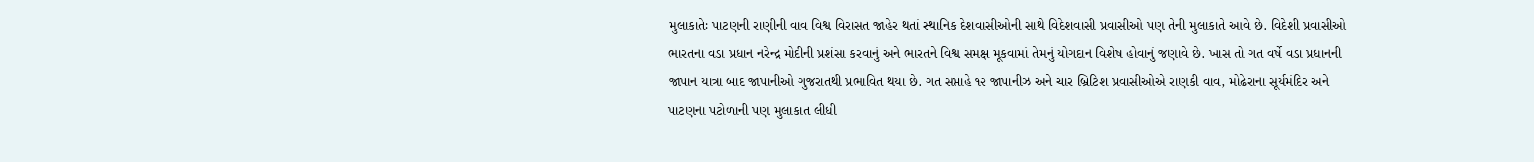મુલાકાતેઃ પાટણની રાણીની વાવ વિશ્વ વિરાસત જાહેર થતાં સ્થાનિક દેશવાસીઓની સાથે વિદેશવાસી પ્રવાસીઓ પણ તેની મુલાકાતે આવે છે. વિદેશી પ્રવાસીઓ ભારતના વડા પ્રધાન નરેન્દ્ર મોદીની પ્રશંસા કરવાનું અને ભારતને વિશ્વ સમક્ષ મૂકવામાં તેમનું યોગદાન વિશેષ હોવાનું જણાવે છે. ખાસ તો ગત વર્ષે વડા પ્રધાનની જાપાન યાત્રા બાદ જાપાનીઓ ગુજરાતથી પ્રભાવિત થયા છે. ગત સપ્તાહે ૧૨ જાપાનીઝ અને ચાર બ્રિટિશ પ્રવાસીઓએ રાણકી વાવ, મોઢેરાના સૂર્યમંદિર અને પાટણના પટોળાની પણ મુલાકાત લીધી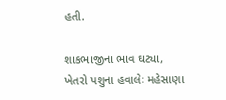હતી.

શાકભાજીના ભાવ ઘટ્યા, ખેતરો પશુના હવાલેઃ મહેસાણા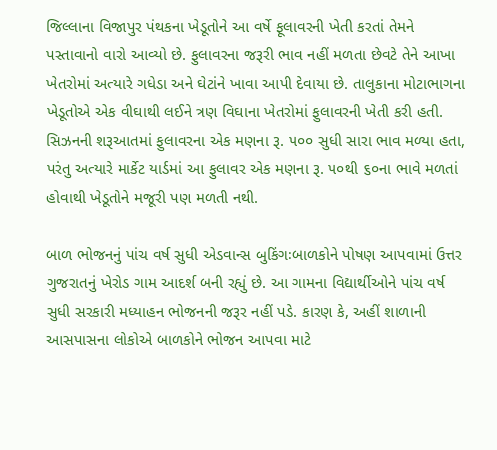જિલ્લાના વિજાપુર પંથકના ખેડૂતોને આ વર્ષે ફૂલાવરની ખેતી કરતાં તેમને પસ્તાવાનો વારો આવ્યો છે. ફુલાવરના જરૂરી ભાવ નહીં મળતા છેવટે તેને આખા ખેતરોમાં અત્યારે ગધેડા અને ઘેટાંને ખાવા આપી દેવાયા છે. તાલુકાના મોટાભાગના ખેડૂતોએ એક વીઘાથી લઈને ત્રણ વિઘાના ખેતરોમાં ફુલાવરની ખેતી કરી હતી. સિઝનની શરૂઆતમાં ફુલાવરના એક મણના રૂ. ૫૦૦ સુધી સારા ભાવ મળ્યા હતા, પરંતુ અત્યારે માર્કેટ યાર્ડમાં આ ફુલાવર એક મણના રૂ. ૫૦થી ૬૦ના ભાવે મળતાં હોવાથી ખેડૂતોને મજૂરી પણ મળતી નથી.

બાળ ભોજનનું પાંચ વર્ષ સુધી એડવાન્સ બુકિંગઃબાળકોને પોષણ આપવામાં ઉત્તર ગુજરાતનું ખેરોડ ગામ આદર્શ બની રહ્યું છે. આ ગામના વિદ્યાર્થીઓને પાંચ વર્ષ સુધી સરકારી મધ્યાહન ભોજનની જરૂર નહીં પડે. કારણ કે, અહીં શાળાની આસપાસના લોકોએ બાળકોને ભોજન આપવા માટે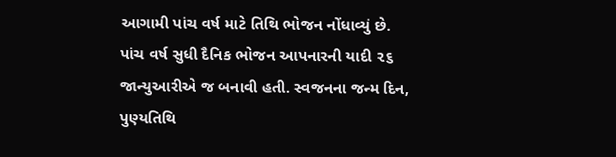આગામી પાંચ વર્ષ માટે તિથિ ભોજન નોંધાવ્યું છે. પાંચ વર્ષ સુધી દૈનિક ભોજન આપનારની યાદી ૨૬ જાન્યુઆરીએ જ બનાવી હતી. સ્વજનના જન્મ દિન, પુણ્યતિથિ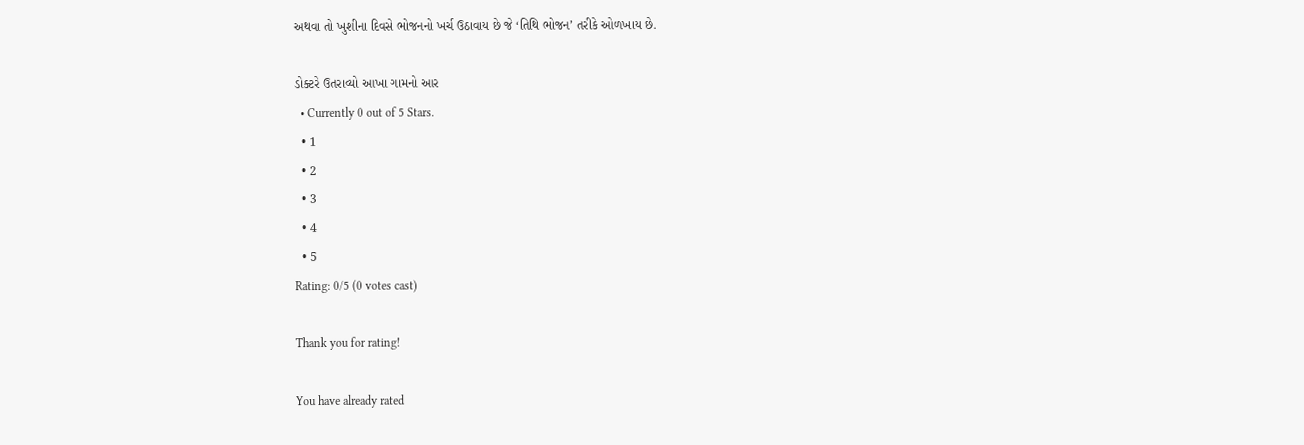અથવા તો ખુશીના દિવસે ભોજનનો ખર્ચ ઉઠાવાય છે જે ‘તિથિ ભોજન’ તરીકે ઓળખાય છે.

ડોક્ટરે ઉતરાવ્યો આખા ગામનો આર
  • Currently 0 out of 5 Stars.
  • 1
  • 2
  • 3
  • 4
  • 5
Rating: 0/5 (0 votes cast)

Thank you for rating!

You have already rated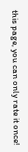this page, you can only rate it once!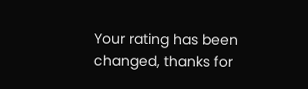Your rating has been changed, thanks for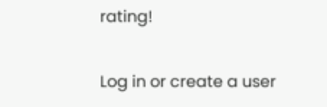rating!

Log in or create a user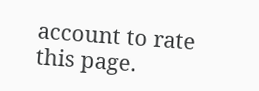account to rate this page.